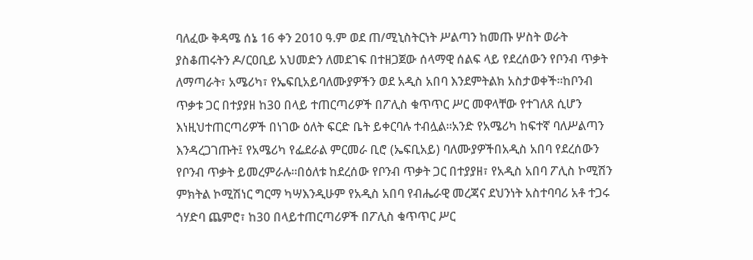ባለፈው ቅዳሜ ሰኔ 16 ቀን 2010 ዓ.ም ወደ ጠ/ሚኒስትርነት ሥልጣን ከመጡ ሦስት ወራት ያስቆጠሩትን ዶ/ርዐቢይ አህመድን ለመደገፍ በተዘጋጀው ሰላማዊ ሰልፍ ላይ የደረሰውን የቦንብ ጥቃት ለማጣራት፣ አሜሪካ፣ የኤፍቢአይባለሙያዎችን ወደ አዲስ አበባ እንደምትልክ አስታወቀች፡፡ከቦንብ ጥቃቱ ጋር በተያያዘ ከ30 በላይ ተጠርጣሪዎች በፖሊስ ቁጥጥር ሥር መዋላቸው የተገለጸ ሲሆን እነዚህተጠርጣሪዎች በነገው ዕለት ፍርድ ቤት ይቀርባሉ ተብሏል፡፡አንድ የአሜሪካ ከፍተኛ ባለሥልጣን እንዳረጋገጡት፤ የአሜሪካ የፌደራል ምርመራ ቢሮ (ኤፍቢአይ) ባለሙያዎችበአዲስ አበባ የደረሰውን የቦንብ ጥቃት ይመረምራሉ፡፡በዕለቱ ከደረሰው የቦንብ ጥቃት ጋር በተያያዘ፣ የአዲስ አበባ ፖሊስ ኮሚሽን ምክትል ኮሚሽነር ግርማ ካሣእንዲሁም የአዲስ አበባ የብሔራዊ መረጃና ደህንነት አስተባባሪ አቶ ተጋሩ ጎሃድባ ጨምሮ፣ ከ30 በላይተጠርጣሪዎች በፖሊስ ቁጥጥር ሥር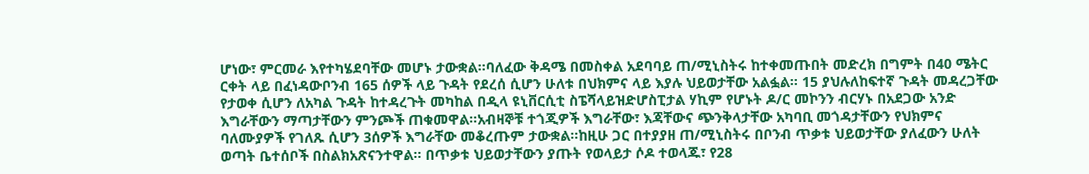ሆነው፣ ምርመራ እየተካሄደባቸው መሆኑ ታውቋል፡፡ባለፈው ቅዳሜ በመስቀል አደባባይ ጠ/ሚኒስትሩ ከተቀመጡበት መድረክ በግምት በ40 ሜትር ርቀት ላይ በፈነዳውቦንብ 165 ሰዎች ላይ ጉዳት የደረሰ ሲሆን ሁለቱ በህክምና ላይ እያሉ ህይወታቸው አልፏል፡፡ 15 ያህሉለከፍተኛ ጉዳት መዳረጋቸው የታወቀ ሲሆን ለአካል ጉዳት ከተዳረጉት መካከል በዲላ ዩኒቨርሲቲ ስፔሻላይዝድሆስፒታል ሃኪም የሆኑት ዶ/ር መኮንን ብርሃኑ በአደጋው አንድ እግራቸውን ማጣታቸውን ምንጮች ጠቁመዋል፡፡አብዛኞቹ ተጎጂዎች እግራቸው፣ እጃቸውና ጭንቅላታቸው አካባቢ መጎዳታቸውን የህክምና ባለሙያዎች የገለጹ ሲሆን 3ሰዎች እግራቸው መቆረጡም ታውቋል፡፡ከዚሁ ጋር በተያያዘ ጠ/ሚኒስትሩ በቦንብ ጥቃቱ ህይወታቸው ያለፈውን ሁለት ወጣት ቤተሰቦች በስልክአጽናንተዋል፡፡ በጥቃቱ ህይወታቸውን ያጡት የወላይታ ሶዶ ተወላጁ፣ የ28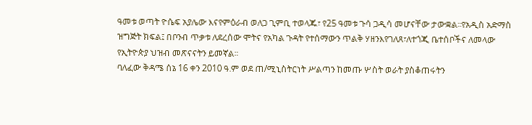ዓመቱ ወጣት ዮሴፍ አያሌው እናየምዕራብ ወለጋ ጊምቢ ተወላጁ፣ የ25 ዓመቱ ጉሳ ጋዲሳ መሆናቸው ታውቋል፡፡የአዲስ አድማስ ዝግጅት ክፍል፤ በቦንብ ጥቃቱ ለደረሰው ሞትና የአካል ጉዳት የተሰማውን ጥልቅ ሃዘንእየገለጸ፣ለተጎጂ ቤተሰቦችና ለመላው የኢትዮጵያ ህዝብ መጽናናትን ይመኛል፡፡
ባለፈው ቅዳሜ ሰኔ 16 ቀን 2010 ዓ.ም ወደ ጠ/ሚኒስትርነት ሥልጣን ከመጡ ሦስት ወራት ያስቆጠሩትን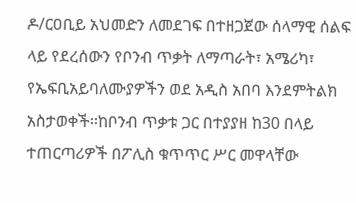ዶ/ርዐቢይ አህመድን ለመደገፍ በተዘጋጀው ሰላማዊ ሰልፍ ላይ የደረሰውን የቦንብ ጥቃት ለማጣራት፣ አሜሪካ፣ የኤፍቢአይባለሙያዎችን ወደ አዲስ አበባ እንደምትልክ አስታወቀች፡፡ከቦንብ ጥቃቱ ጋር በተያያዘ ከ30 በላይ ተጠርጣሪዎች በፖሊስ ቁጥጥር ሥር መዋላቸው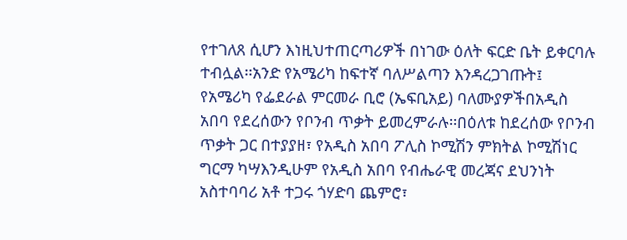የተገለጸ ሲሆን እነዚህተጠርጣሪዎች በነገው ዕለት ፍርድ ቤት ይቀርባሉ ተብሏል፡፡አንድ የአሜሪካ ከፍተኛ ባለሥልጣን እንዳረጋገጡት፤ የአሜሪካ የፌደራል ምርመራ ቢሮ (ኤፍቢአይ) ባለሙያዎችበአዲስ አበባ የደረሰውን የቦንብ ጥቃት ይመረምራሉ፡፡በዕለቱ ከደረሰው የቦንብ ጥቃት ጋር በተያያዘ፣ የአዲስ አበባ ፖሊስ ኮሚሽን ምክትል ኮሚሽነር ግርማ ካሣእንዲሁም የአዲስ አበባ የብሔራዊ መረጃና ደህንነት አስተባባሪ አቶ ተጋሩ ጎሃድባ ጨምሮ፣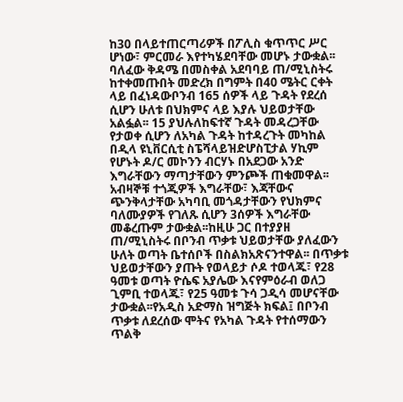ከ30 በላይተጠርጣሪዎች በፖሊስ ቁጥጥር ሥር ሆነው፣ ምርመራ እየተካሄደባቸው መሆኑ ታውቋል፡፡ባለፈው ቅዳሜ በመስቀል አደባባይ ጠ/ሚኒስትሩ ከተቀመጡበት መድረክ በግምት በ40 ሜትር ርቀት ላይ በፈነዳውቦንብ 165 ሰዎች ላይ ጉዳት የደረሰ ሲሆን ሁለቱ በህክምና ላይ እያሉ ህይወታቸው አልፏል፡፡ 15 ያህሉለከፍተኛ ጉዳት መዳረጋቸው የታወቀ ሲሆን ለአካል ጉዳት ከተዳረጉት መካከል በዲላ ዩኒቨርሲቲ ስፔሻላይዝድሆስፒታል ሃኪም የሆኑት ዶ/ር መኮንን ብርሃኑ በአደጋው አንድ እግራቸውን ማጣታቸውን ምንጮች ጠቁመዋል፡፡አብዛኞቹ ተጎጂዎች እግራቸው፣ እጃቸውና ጭንቅላታቸው አካባቢ መጎዳታቸውን የህክምና ባለሙያዎች የገለጹ ሲሆን 3ሰዎች እግራቸው መቆረጡም ታውቋል፡፡ከዚሁ ጋር በተያያዘ ጠ/ሚኒስትሩ በቦንብ ጥቃቱ ህይወታቸው ያለፈውን ሁለት ወጣት ቤተሰቦች በስልክአጽናንተዋል፡፡ በጥቃቱ ህይወታቸውን ያጡት የወላይታ ሶዶ ተወላጁ፣ የ28 ዓመቱ ወጣት ዮሴፍ አያሌው እናየምዕራብ ወለጋ ጊምቢ ተወላጁ፣ የ25 ዓመቱ ጉሳ ጋዲሳ መሆናቸው ታውቋል፡፡የአዲስ አድማስ ዝግጅት ክፍል፤ በቦንብ ጥቃቱ ለደረሰው ሞትና የአካል ጉዳት የተሰማውን ጥልቅ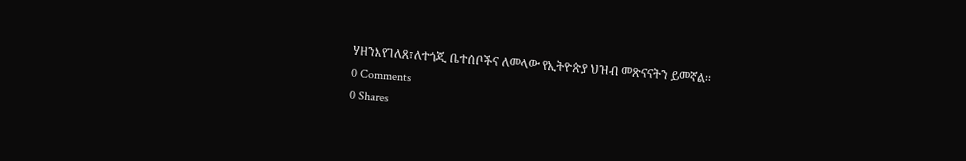ሃዘንእየገለጸ፣ለተጎጂ ቤተሰቦችና ለመላው የኢትዮጵያ ህዝብ መጽናናትን ይመኛል፡፡
0 Comments
0 Shares